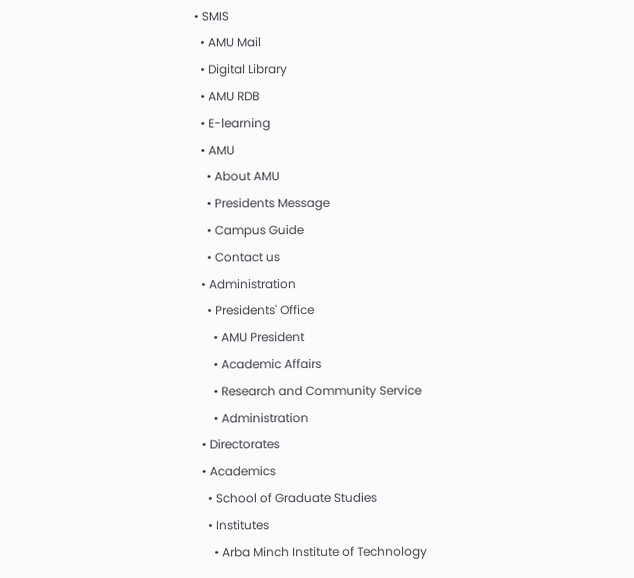• SMIS
  • AMU Mail
  • Digital Library
  • AMU RDB
  • E-learning
  • AMU
    • About AMU
    • Presidents Message
    • Campus Guide
    • Contact us
  • Administration
    • Presidents' Office
      • AMU President
      • Academic Affairs
      • Research and Community Service
      • Administration
  • Directorates
  • Academics
    • School of Graduate Studies
    • Institutes
      • Arba Minch Institute of Technology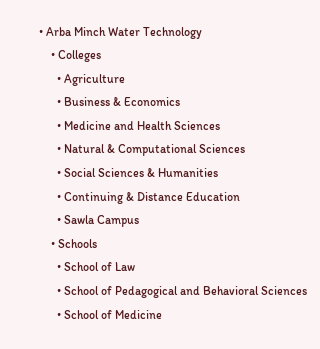• Arba Minch Water Technology
    • Colleges
      • Agriculture
      • Business & Economics
      • Medicine and Health Sciences
      • Natural & Computational Sciences
      • Social Sciences & Humanities
      • Continuing & Distance Education
      • Sawla Campus
    • Schools
      • School of Law
      • School of Pedagogical and Behavioral Sciences
      • School of Medicine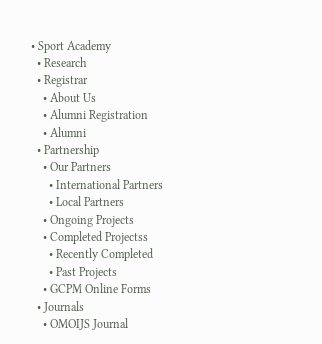• Sport Academy
  • Research
  • Registrar
    • About Us
    • Alumni Registration
    • Alumni
  • Partnership
    • Our Partners
      • International Partners
      • Local Partners
    • Ongoing Projects
    • Completed Projectss
      • Recently Completed
      • Past Projects
    • GCPM Online Forms
  • Journals
    • OMOIJS Journal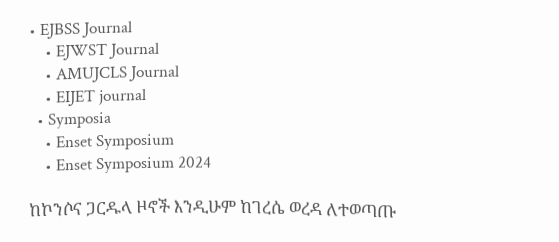• EJBSS Journal
    • EJWST Journal
    • AMUJCLS Journal
    • EIJET journal
  • Symposia
    • Enset Symposium
    • Enset Symposium 2024

ከኮንሶና ጋርዱላ ዞኖች እንዲሁም ከገረሴ ወረዳ ለተወጣጡ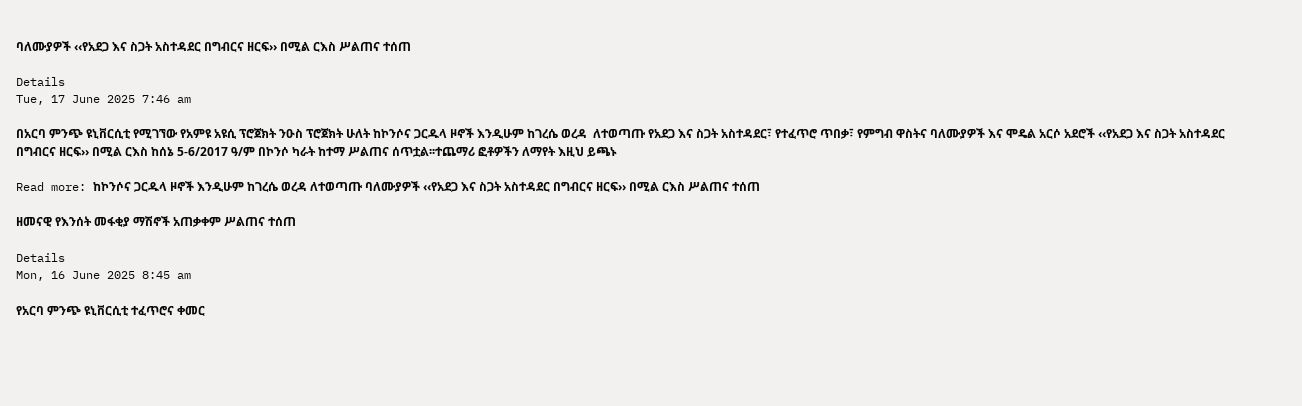ባለሙያዎች ‹‹የአደጋ እና ስጋት አስተዳደር በግብርና ዘርፍ›› በሚል ርእስ ሥልጠና ተሰጠ

Details
Tue, 17 June 2025 7:46 am

በአርባ ምንጭ ዩኒቨርሲቲ የሚገኘው የአምዩ አዩሲ ፕሮጀክት ንዑስ ፕሮጀክት ሁለት ከኮንሶና ጋርዱላ ዞኖች እንዲሁም ከገረሴ ወረዳ  ለተወጣጡ የአደጋ እና ስጋት አስተዳደር፣ የተፈጥሮ ጥበቃ፣ የምግብ ዋስትና ባለሙያዎች እና ሞዴል አርሶ አደሮች ‹‹የአደጋ እና ስጋት አስተዳደር በግብርና ዘርፍ›› በሚል ርእስ ከሰኔ 5-6/2017 ዓ/ም በኮንሶ ካራት ከተማ ሥልጠና ሰጥቷል፡፡ተጨማሪ ፎቶዎችን ለማየት እዚህ ይጫኑ

Read more: ከኮንሶና ጋርዱላ ዞኖች እንዲሁም ከገረሴ ወረዳ ለተወጣጡ ባለሙያዎች ‹‹የአደጋ እና ስጋት አስተዳደር በግብርና ዘርፍ›› በሚል ርእስ ሥልጠና ተሰጠ

ዘመናዊ የእንሰት መፋቂያ ማሽኖች አጠቃቀም ሥልጠና ተሰጠ

Details
Mon, 16 June 2025 8:45 am

የአርባ ምንጭ ዩኒቨርሲቲ ተፈጥሮና ቀመር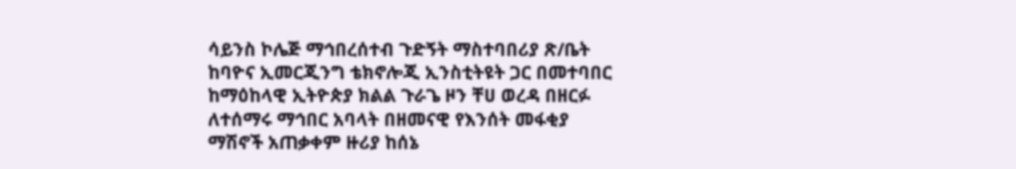ሳይንስ ኮሌጅ ማኅበረሰተብ ጉድኝት ማስተባበሪያ ጽ/ቤት ከባዮና ኢመርጂንግ ቴክኖሎጂ ኢንስቲትዩት ጋር በመተባበር ከማዕከላዊ ኢትዮጵያ ክልል ጉራጌ ዞን ቸሀ ወረዳ በዘርፉ ለተሰማሩ ማኅበር አባላት በዘመናዊ የእንሰት መፋቂያ ማሽኖች አጠቃቀም ዙሪያ ከሰኔ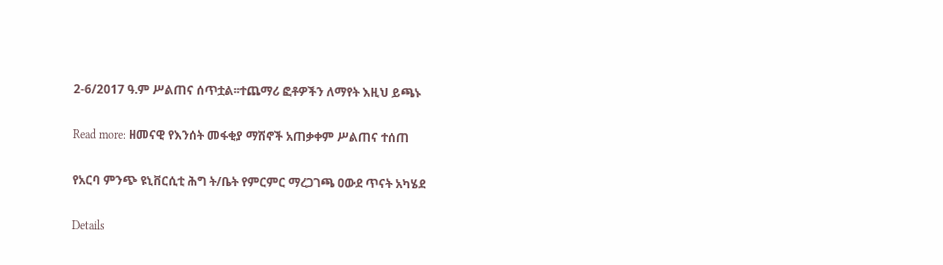2-6/2017 ዓ.ም ሥልጠና ሰጥቷል፡፡ተጨማሪ ፎቶዎችን ለማየት እዚህ ይጫኑ

Read more: ዘመናዊ የእንሰት መፋቂያ ማሽኖች አጠቃቀም ሥልጠና ተሰጠ

የአርባ ምንጭ ዩኒቨርሲቲ ሕግ ት/ቤት የምርምር ማረጋገጫ ዐውደ ጥናት አካሄደ

Details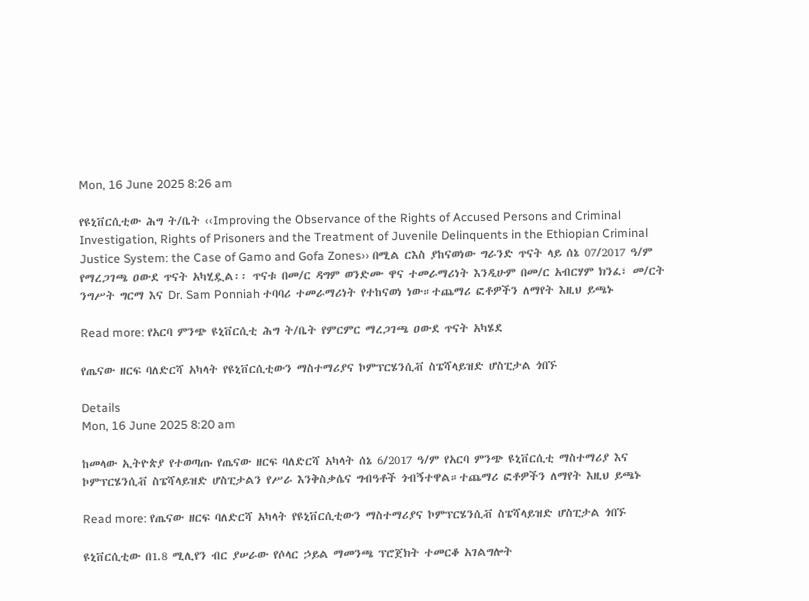Mon, 16 June 2025 8:26 am

የዩኒቨርሲቲው ሕግ ት/ቤት ‹‹Improving the Observance of the Rights of Accused Persons and Criminal Investigation, Rights of Prisoners and the Treatment of Juvenile Delinquents in the Ethiopian Criminal Justice System: the Case of Gamo and Gofa Zones›› በሚል ርእስ ያከናወነው ግራንድ ጥናት ላይ ሰኔ 07/2017 ዓ/ም የማረጋገጫ ዐውደ ጥናት አካሂዷል፡፡ ጥናቱ በመ/ር ዳግም ወንድሙ ዋና ተመራማሪነት እንዲሁም በመ/ር አብርሃም ክንፈ፣ መ/ርት ንግሥት ግርማ እና Dr. Sam Ponniah ተባባሪ ተመራማሪነት የተከናወነ ነው።ተጨማሪ ፎቶዎችን ለማየት እዚህ ይጫኑ

Read more: የአርባ ምንጭ ዩኒቨርሲቲ ሕግ ት/ቤት የምርምር ማረጋገጫ ዐውደ ጥናት አካሄደ

የጤናው ዘርፍ ባለድርሻ አካላት የዩኒቨርሲቲውን ማስተማሪያና ኮምፕርሄንሲቭ ስፔሻላይዝድ ሆስፒታል ጎበኙ

Details
Mon, 16 June 2025 8:20 am

ከመላው ኢትዮጵያ የተወጣጡ የጤናው ዘርፍ ባለድርሻ አካላት ሰኔ 6/2017 ዓ/ም የአርባ ምንጭ ዩኒቨርሲቲ ማስተማሪያ እና ኮምፕርሄንሲቭ ስፔሻላይዝድ ሆስፒታልን የሥራ እንቅስቃሴና ግብዓቶች ጎብኝተዋል።ተጨማሪ ፎቶዎችን ለማየት እዚህ ይጫኑ

Read more: የጤናው ዘርፍ ባለድርሻ አካላት የዩኒቨርሲቲውን ማስተማሪያና ኮምፕርሄንሲቭ ስፔሻላይዝድ ሆስፒታል ጎበኙ

ዩኒቨርሲቲው በ1.8 ሚሊየን ብር ያሠራው የሶላር ኃይል ማመንጫ ፕሮጀክት ተመርቆ አገልግሎት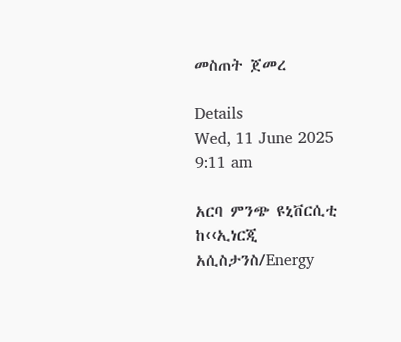መስጠት ጀመረ

Details
Wed, 11 June 2025 9:11 am

አርባ ምንጭ ዩኒቨርሲቲ ከ‹‹ኢነርጂ አሲስታንስ/Energy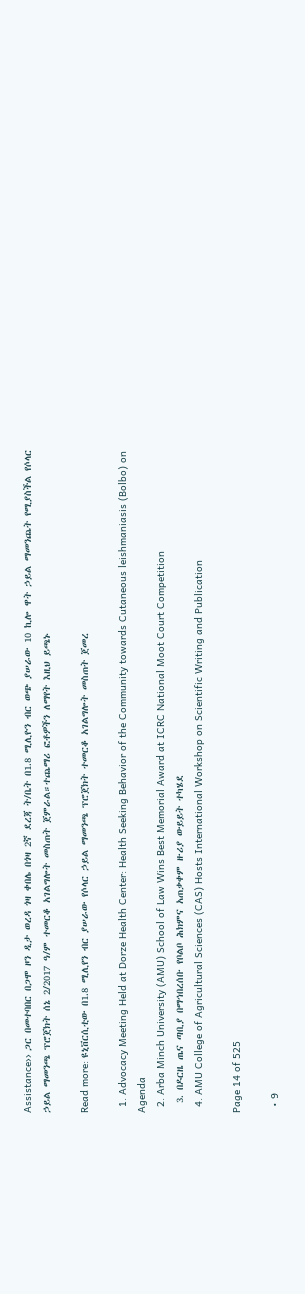Assistance›› ጋር በመተባበር በጋሞ ዞን ዲታ ወረዳ ጎዛ ቀበሌ በጎዛ 2ኛ ደረጃ ት/ቤት በ1.8 ሚሊዮን ብር ወጭ ያሠራው 10 ኪሎ ዋት ኃይል ማመንጨት የሚያስችል የሶላር ኃይል ማመንጫ ፕሮጀክት ሰኔ 2/2017 ዓ/ም ተመርቆ አገልግሎት መስጠት ጀምራል።ተጨማሪ ፎቶዎችን ለማየት እዚህ ይጫኑ

Read more: ዩኒቨርሲቲው በ1.8 ሚሊየን ብር ያሠራው የሶላር ኃይል ማመንጫ ፕሮጀክት ተመርቆ አገልግሎት መስጠት ጀመረ

  1. Advocacy Meeting Held at Dorze Health Center: Health Seeking Behavior of the Community towards Cutaneous leishmaniasis (Bolbo) on Agenda
  2. Arba Minch University (AMU) School of Law Wins Best Memorial Award at ICRC National Moot Court Competition
  3. በዶርዜ ጤና ጣቢያ በማኅበረሰቡ የቦልቦ ሕክምና አጠቃቀም ዙሪያ ውይይት ተካሄደ
  4. AMU College of Agricultural Sciences (CAS) Hosts International Workshop on Scientific Writing and Publication

Page 14 of 525

  • 9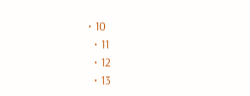• 10
  • 11
  • 12
  • 13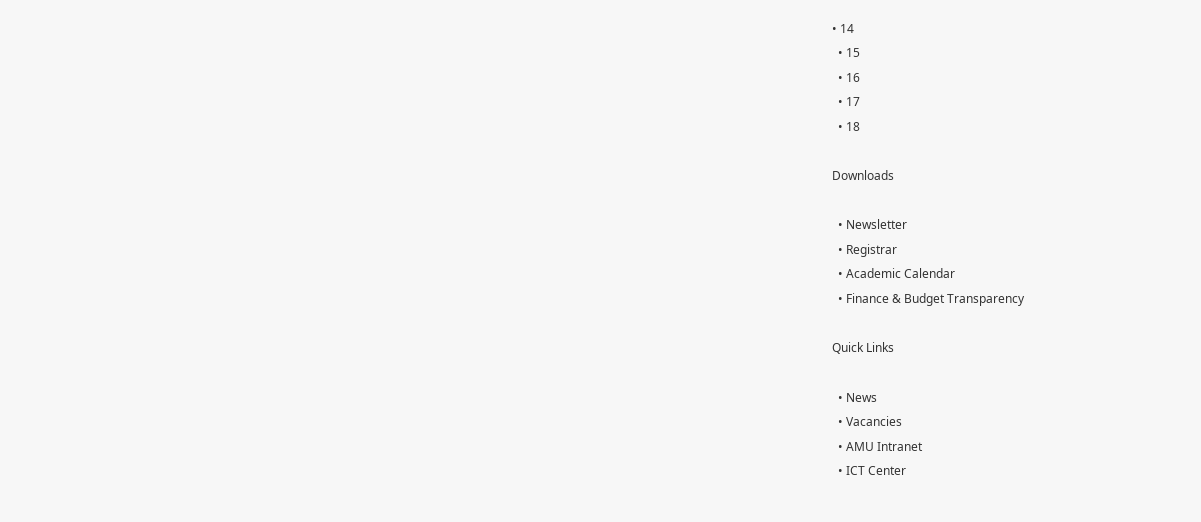• 14
  • 15
  • 16
  • 17
  • 18

Downloads

  • Newsletter
  • Registrar
  • Academic Calendar
  • Finance & Budget Transparency

Quick Links

  • News
  • Vacancies
  • AMU Intranet
  • ICT Center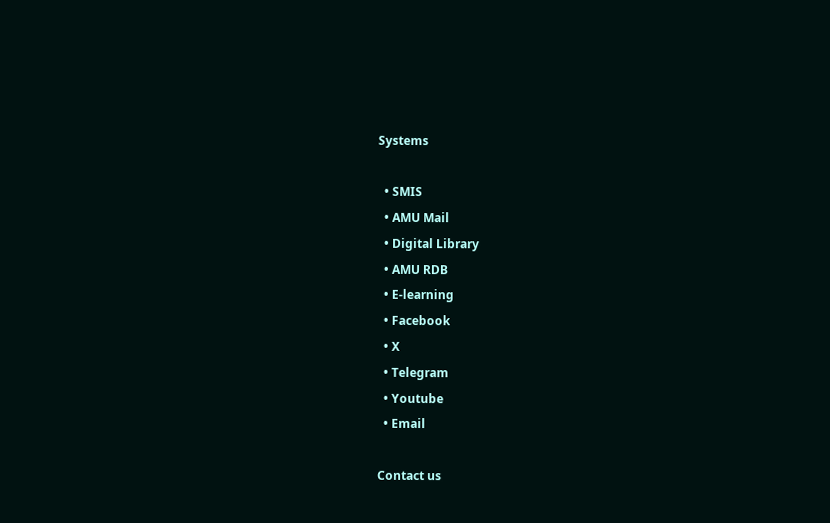Systems

  • SMIS
  • AMU Mail
  • Digital Library
  • AMU RDB
  • E-learning
  • Facebook
  • X
  • Telegram
  • Youtube
  • Email

Contact us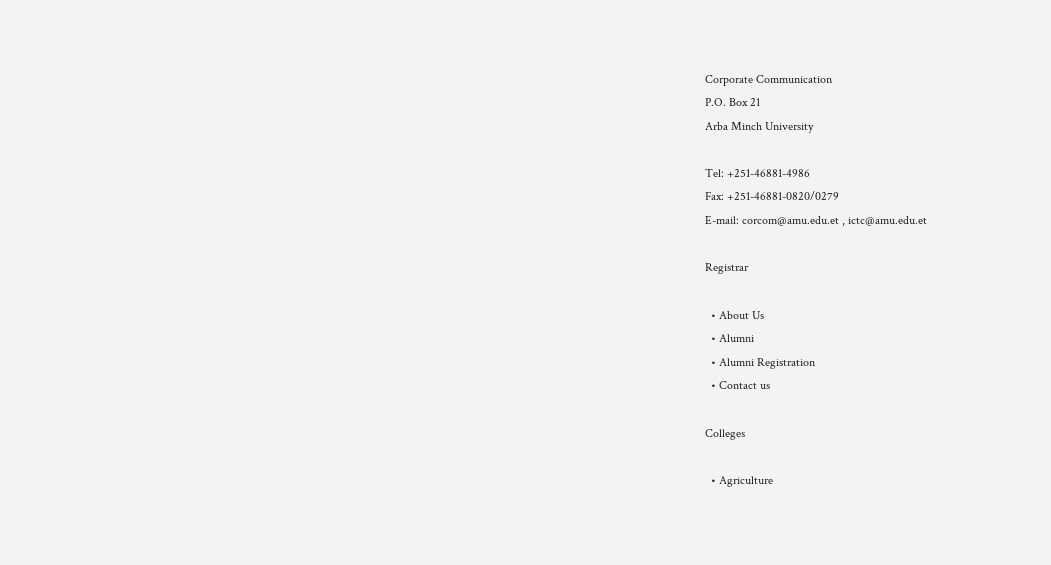Corporate Communication
P.O. Box 21
Arba Minch University

Tel: +251-46881-4986
Fax: +251-46881-0820/0279
E-mail: corcom@amu.edu.et , ictc@amu.edu.et

Registrar

  • About Us
  • Alumni
  • Alumni Registration
  • Contact us

Colleges

  • Agriculture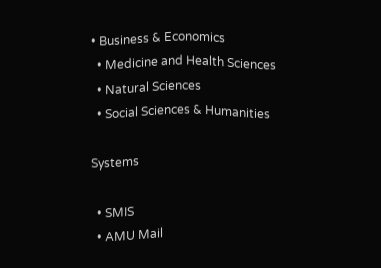• Business & Economics
  • Medicine and Health Sciences
  • Natural Sciences
  • Social Sciences & Humanities

Systems

  • SMIS
  • AMU Mail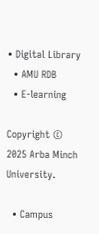• Digital Library
  • AMU RDB
  • E-learning

Copyright © 2025 Arba Minch University.

  • Campus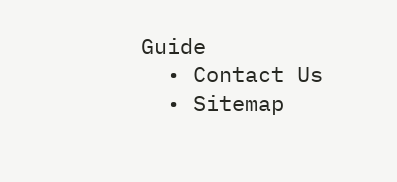Guide
  • Contact Us
  • Sitemap